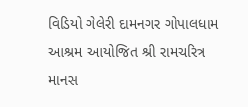વિડિયો ગેલેરી દામનગર ગોપાલધામ આશ્રમ આયોજિત શ્રી રામચરિત્ર માનસ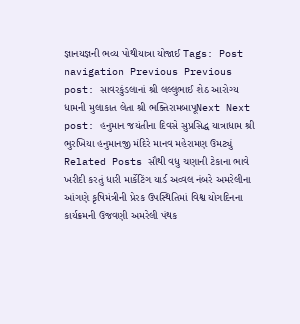જ્ઞાનયજ્ઞની ભવ્ય પોથીયાત્રા યોજાઈ Tags: Post navigation Previous Previous post: સાવરકુંડલાનાં શ્રી લલ્લુભાઈ શેઠ આરોગ્ય ધામની મુલાકાત લેતા શ્રી ભક્તિરામબાપૂNext Next post: હનુમાન જયંતીના દિવસે સુપ્રસિદ્ધ યાત્રાધામ શ્રી ભુરખિયા હનુમાનજી મંદિરે માનવ મહેરામણ ઉમટ્યું Related Posts સૌથી વધુ ચણાની ટેકાના ભાવે ખરીદી કરતું ધારી માર્કેટિંગ યાર્ડ અવ્વલ નંબરે અમરેલીના આંગણે કૃષિમંત્રીની પ્રેરક ઉપસ્થિતિમાં વિશ્વ યોગદિનના કાર્યક્રમની ઉજવણી અમરેલી પંથક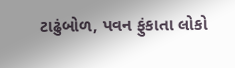ટાઢુંબોળ, પવન ફુંકાતા લોકો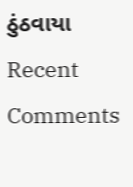ઠુંઠવાયા
Recent Comments